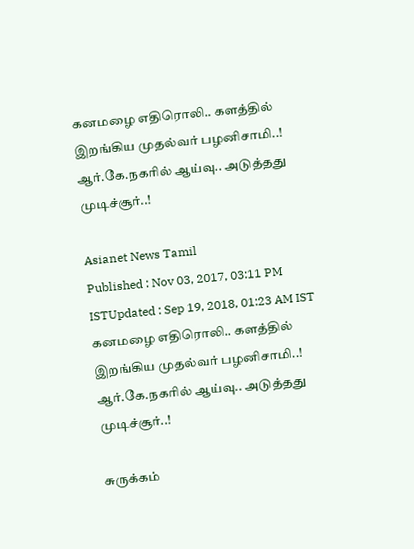கனமழை எதிரொலி.. களத்தில் இறங்கிய முதல்வர் பழனிசாமி..! ஆர்.கே.நகரில் ஆய்வு.. அடுத்தது முடிச்சூர்..!

Asianet News Tamil
Published : Nov 03, 2017, 03:11 PM ISTUpdated : Sep 19, 2018, 01:23 AM IST
கனமழை எதிரொலி.. களத்தில் இறங்கிய முதல்வர் பழனிசாமி..! ஆர்.கே.நகரில் ஆய்வு.. அடுத்தது முடிச்சூர்..!

சுருக்கம்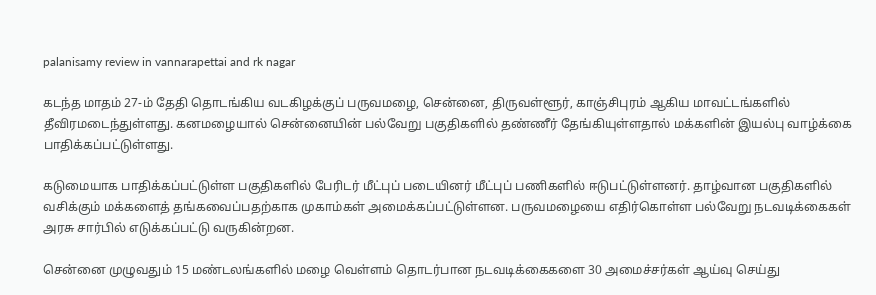palanisamy review in vannarapettai and rk nagar

கடந்த மாதம் 27-ம் தேதி தொடங்கிய வடகிழக்குப் பருவமழை, சென்னை, திருவள்ளூர், காஞ்சிபுரம் ஆகிய மாவட்டங்களில் தீவிரமடைந்துள்ளது. கனமழையால் சென்னையின் பல்வேறு பகுதிகளில் தண்ணீர் தேங்கியுள்ளதால் மக்களின் இயல்பு வாழ்க்கை பாதிக்கப்பட்டுள்ளது.

கடுமையாக பாதிக்கப்பட்டுள்ள பகுதிகளில் பேரிடர் மீட்புப் படையினர் மீட்புப் பணிகளில் ஈடுபட்டுள்ளனர். தாழ்வான பகுதிகளில் வசிக்கும் மக்களைத் தங்கவைப்பதற்காக முகாம்கள் அமைக்கப்பட்டுள்ளன. பருவமழையை எதிர்கொள்ள பல்வேறு நடவடிக்கைகள் அரசு சார்பில் எடுக்கப்பட்டு வருகின்றன.

சென்னை முழுவதும் 15 மண்டலங்களில் மழை வெள்ளம் தொடர்பான நடவடிக்கைகளை 30 அமைச்சர்கள் ஆய்வு செய்து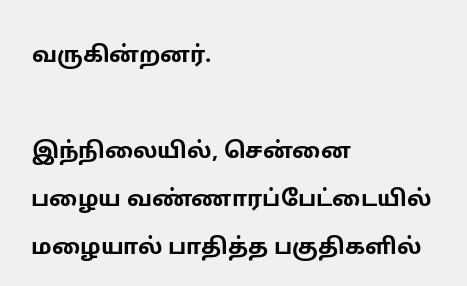வருகின்றனர்.

இந்நிலையில், சென்னை பழைய வண்ணாரப்பேட்டையில் மழையால் பாதித்த பகுதிகளில்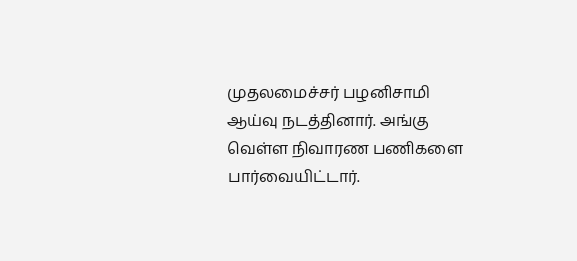முதலமைச்சர் பழனிசாமி ஆய்வு நடத்தினார். அங்கு வெள்ள நிவாரண பணிகளை பார்வையிட்டார்.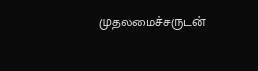முதலமைச்சருடன்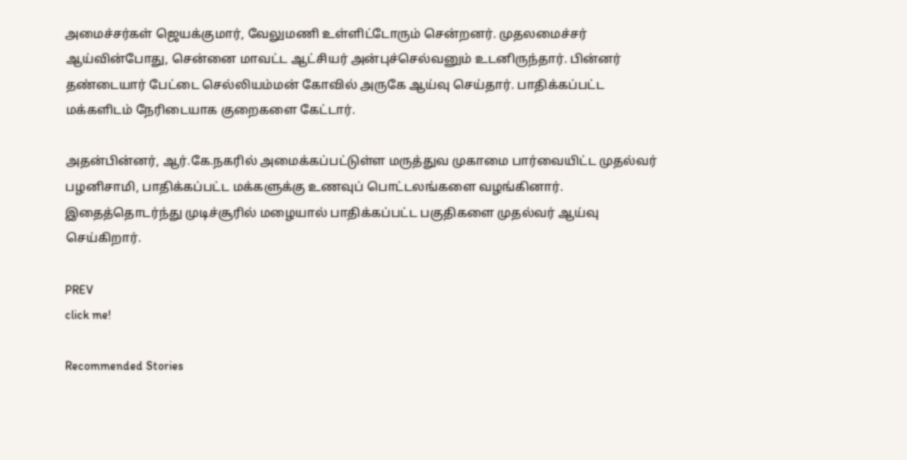அமைச்சர்கள் ஜெயக்குமார், வேலுமணி உள்ளிட்டோரும் சென்றனர். முதலமைச்சர் ஆய்வின்போது, சென்னை மாவட்ட ஆட்சியர் அன்புச்செல்வனும் உடனிருந்தார். பின்னர் தண்டையார் பேட்டை செல்லியம்மன் கோவில் அருகே ஆய்வு செய்தார். பாதிக்கப்பட்ட மக்களிடம் நேரிடையாக குறைகளை கேட்டார்.

அதன்பின்னர், ஆர்.கே.நகரில் அமைக்கப்பட்டுள்ள மருத்துவ முகாமை பார்வையிட்ட முதல்வர் பழனிசாமி, பாதிக்கப்பட்ட மக்களுக்கு உணவுப் பொட்டலங்களை வழங்கினார். இதைத்தொடர்ந்து முடிச்சூரில் மழையால் பாதிக்கப்பட்ட பகுதிகளை முதல்வர் ஆய்வு செய்கிறார்.

PREV
click me!

Recommended Stories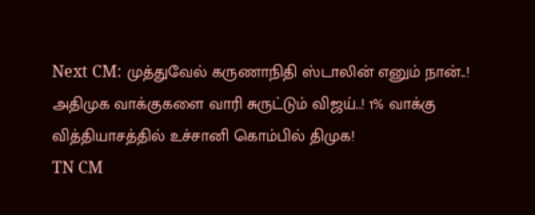Next CM: முத்துவேல் கருணாநிதி ஸ்டாலின் எனும் நான்..! அதிமுக வாக்குகளை வாரி சுருட்டும் விஜய்..! 1% வாக்கு வித்தியாசத்தில் உச்சானி கொம்பில் திமுக!
TN CM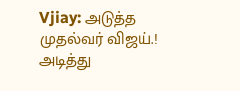Vjiay: அடுத்த முதல்வர் விஜய்.! அடித்து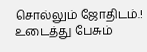சொல்லும் ஜோதிடம்.! உடைத்து பேசும்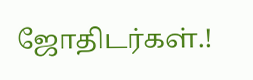ஜோதிடர்கள்.!